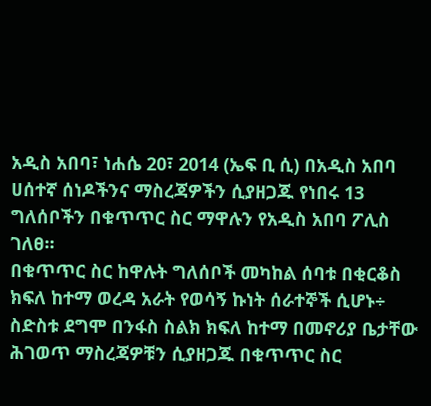አዲስ አበባ፣ ነሐሴ 20፣ 2014 (ኤፍ ቢ ሲ) በአዲስ አበባ ሀሰተኛ ሰነዶችንና ማስረጃዎችን ሲያዘጋጁ የነበሩ 13 ግለሰቦችን በቁጥጥር ስር ማዋሉን የአዲስ አበባ ፖሊስ ገለፀ።
በቁጥጥር ስር ከዋሉት ግለሰቦች መካከል ሰባቱ በቂርቆስ ክፍለ ከተማ ወረዳ አራት የወሳኝ ኩነት ሰራተኞች ሲሆኑ÷ ስድስቱ ደግሞ በንፋስ ስልክ ክፍለ ከተማ በመኖሪያ ቤታቸው ሕገወጥ ማስረጃዎቹን ሲያዘጋጁ በቁጥጥር ስር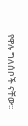የዋሉ ግለሰቦች ናቸው፡፡